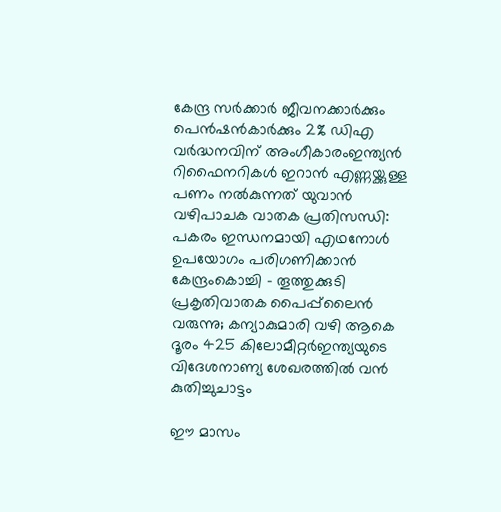കേന്ദ്ര സർക്കാർ ജീവനക്കാർക്കും പെൻഷൻകാർക്കും 2% ഡിഎ വർദ്ധനവിന് അംഗീകാരംഇന്ത്യൻ റിഫൈനറികൾ ഇറാൻ എണ്ണയ്ക്കുള്ള പണം നൽകുന്നത് യുവാൻ വഴിപാചക വാതക പ്രതിസന്ധി: പകരം ഇന്ധനമായി എഥനോൾ ഉപയോഗം പരിഗണിക്കാൻ കേന്ദ്രംകൊച്ചി – തൂത്തുക്കുടി പ്രകൃതിവാതക പൈപ്പ്‍ലൈൻ വരുന്നു; കന്യാകുമാരി വഴി ആകെ ദൂരം 425 കിലോമീറ്റർഇന്ത്യയുടെ വിദേശനാണ്യ ശേഖരത്തില്‍ വന്‍ കുതിച്ചുചാട്ടം

ഈ മാസം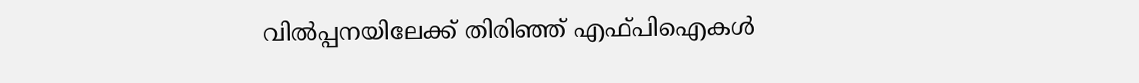വില്‍പ്പനയിലേക്ക് തിരിഞ്ഞ് എഫ്‍പിഐകള്‍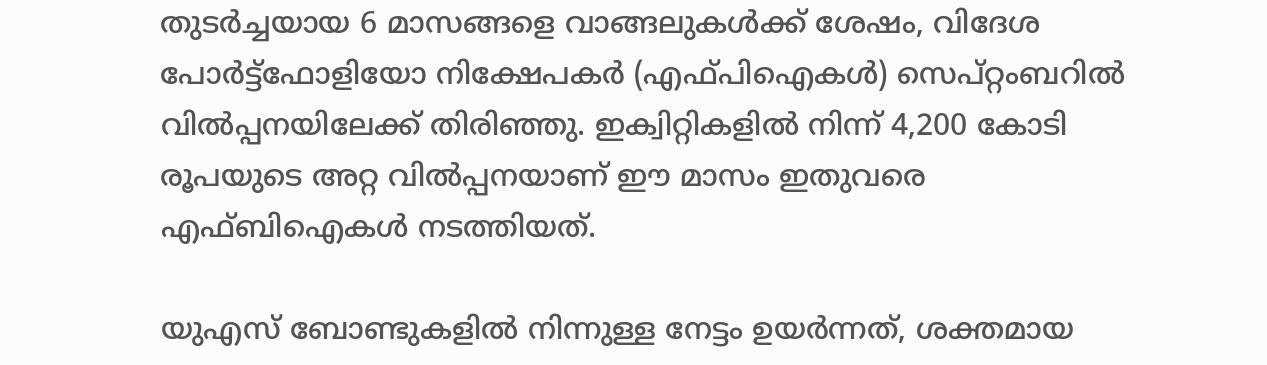തുടര്‍ച്ചയായ 6 മാസങ്ങളെ വാങ്ങലുകൾക്ക് ശേഷം, വിദേശ പോർട്ട്‌ഫോളിയോ നിക്ഷേപകർ (എഫ്‌പിഐകൾ) സെപ്റ്റംബറിൽ വില്‍പ്പനയിലേക്ക് തിരിഞ്ഞു. ഇക്വിറ്റികളിൽ നിന്ന് 4,200 കോടി രൂപയുടെ അറ്റ വില്‍പ്പനയാണ് ഈ മാസം ഇതുവരെ എഫ്ബിഐകള്‍ നടത്തിയത്.

യു‌എസ് ബോണ്ടുകളില്‍ നിന്നുള്ള നേട്ടം ഉയര്‍ന്നത്, ശക്തമായ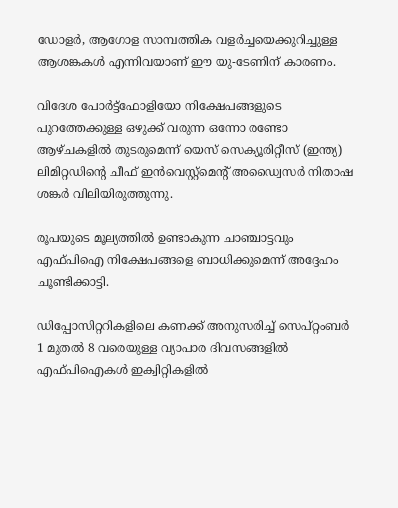ഡോളർ, ആഗോള സാമ്പത്തിക വളർച്ചയെക്കുറിച്ചുള്ള ആശങ്കകൾ എന്നിവയാണ് ഈ യു-ടേണിന് കാരണം.

വിദേശ പോർട്ട്‌ഫോളിയോ നിക്ഷേപങ്ങളുടെ പുറത്തേക്കുള്ള ഒഴുക്ക് വരുന്ന ഒന്നോ രണ്ടോ ആഴ്ചകളിൽ തുടരുമെന്ന് യെസ് സെക്യൂരിറ്റീസ് (ഇന്ത്യ) ലിമിറ്റഡിന്റെ ചീഫ് ഇൻവെസ്റ്റ്‌മെന്റ് അഡ്വൈസർ നിതാഷ ശങ്കർ വിലിയിരുത്തുന്നു.

രൂപയുടെ മൂല്യത്തില്‍ ഉണ്ടാകുന്ന ചാഞ്ചാട്ടവും എഫ്‍പിഐ നിക്ഷേപങ്ങളെ ബാധിക്കുമെന്ന് അദ്ദേഹം ചൂണ്ടിക്കാട്ടി.

ഡിപ്പോസിറ്ററികളിലെ കണക്ക് അനുസരിച്ച് സെപ്റ്റംബര്‍ 1 മുതല്‍ 8 വരെയുള്ള വ്യാപാര ദിവസങ്ങളില്‍ എഫ്‍പിഐകള്‍ ഇക്വിറ്റികളിൽ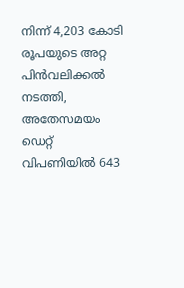നിന്ന് 4,203 കോടി രൂപയുടെ അറ്റ പിന്‍വലിക്കല്‍ നടത്തി, അതേസമയം ഡെറ്റ് വിപണിയില്‍ 643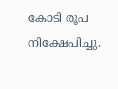കോടി രൂപ നിക്ഷേപിച്ചു.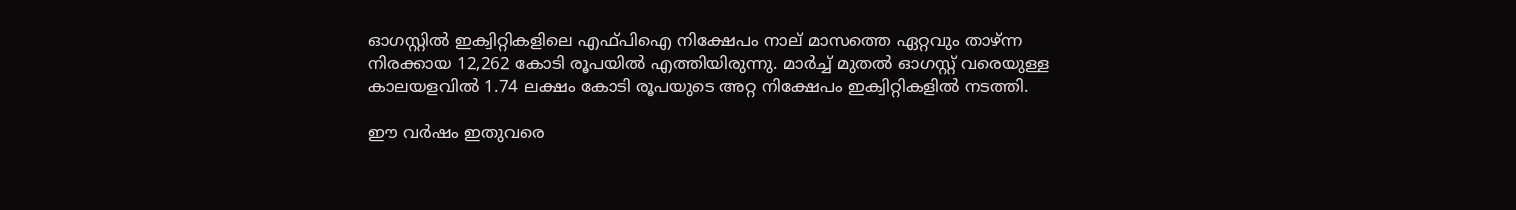ഓഗസ്റ്റിൽ ഇക്വിറ്റികളിലെ എഫ്‍പിഐ നിക്ഷേപം നാല് മാസത്തെ ഏറ്റവും താഴ്ന്ന നിരക്കായ 12,262 കോടി രൂപയില്‍ എത്തിയിരുന്നു. മാർച്ച് മുതൽ ഓഗസ്റ്റ് വരെയുള്ള കാലയളവിൽ 1.74 ലക്ഷം കോടി രൂപയുടെ അറ്റ നിക്ഷേപം ഇക്വിറ്റികളില്‍ നടത്തി.

ഈ വർഷം ഇതുവരെ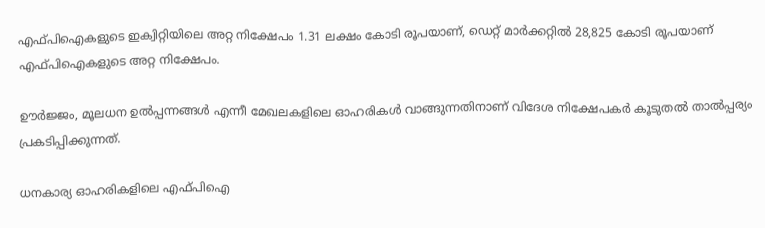എഫ്‍പിഐകളുടെ ഇക്വിറ്റിയിലെ അറ്റ നിക്ഷേപം 1.31 ലക്ഷം കോടി രൂപയാണ്, ഡെറ്റ് മാർക്കറ്റിൽ 28,825 കോടി രൂപയാണ് എഫ്‍പിഐകളുടെ അറ്റ നിക്ഷേപം.

ഊര്‍ജ്ജം, മൂലധന ഉല്‍പ്പന്നങ്ങള്‍ എന്നീ മേഖലകളിലെ ഓഹരികള്‍ വാങ്ങുന്നതിനാണ് വിദേശ നിക്ഷേപകര്‍ കൂടുതല്‍ താല്‍പ്പര്യം പ്രകടിപ്പിക്കുന്നത്.

ധനകാര്യ ഓഹരികളിലെ എഫ്‍പിഐ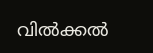വില്‍ക്കല്‍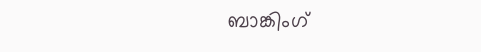ബാങ്കിംഗ്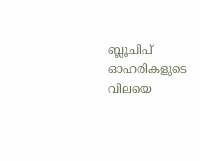ബ്ലൂചിപ് ഓഹരികളുടെ വിലയെ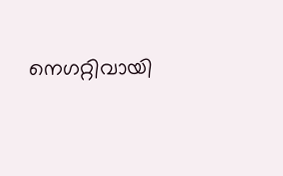നെഗറ്റിവായി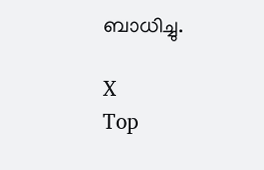ബാധിച്ചു.

X
Top